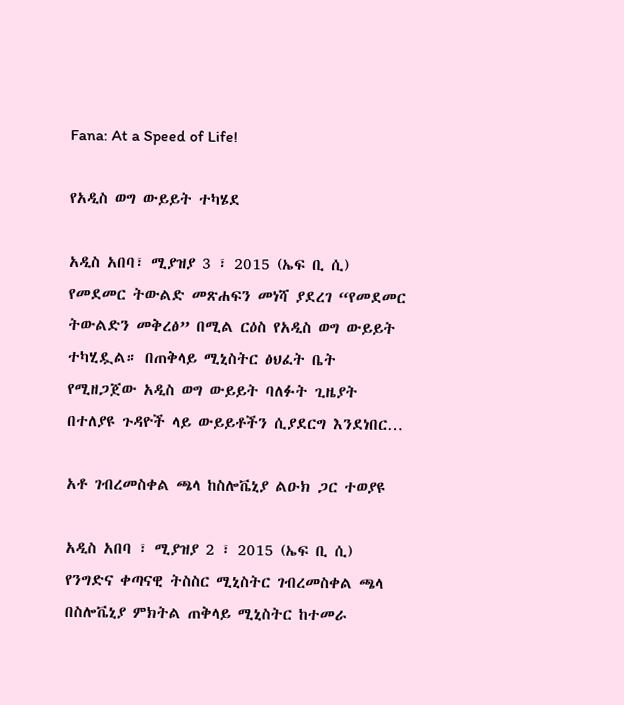Fana: At a Speed of Life!

የአዲስ ወግ ውይይት ተካሄደ

አዲስ አበባ፣ ሚያዝያ 3 ፣ 2015 (ኤፍ ቢ ሲ) የመደመር ትውልድ መጽሐፍን መነሻ ያደረገ “የመደመር ትውልድን መቅረፅ” በሚል ርዕስ የአዲስ ወግ ውይይት ተካሂዷል። በጠቅላይ ሚኒስትር ፅህፈት ቤት የሚዘጋጀው አዲስ ወግ ውይይት ባለፉት ጊዜያት በተለያዩ ጉዳዮች ላይ ውይይቶችን ሲያደርግ እንደነበር…

አቶ ገብረመስቀል ጫላ ከስሎቬኒያ ልዑክ ጋር ተወያዩ

አዲስ አበባ ፣ ሚያዝያ 2 ፣ 2015 (ኤፍ ቢ ሲ) የንግድና ቀጣናዊ ትስስር ሚኒስትር ገብረመስቀል ጫላ በስሎቬኒያ ምክትል ጠቅላይ ሚኒስትር ከተመራ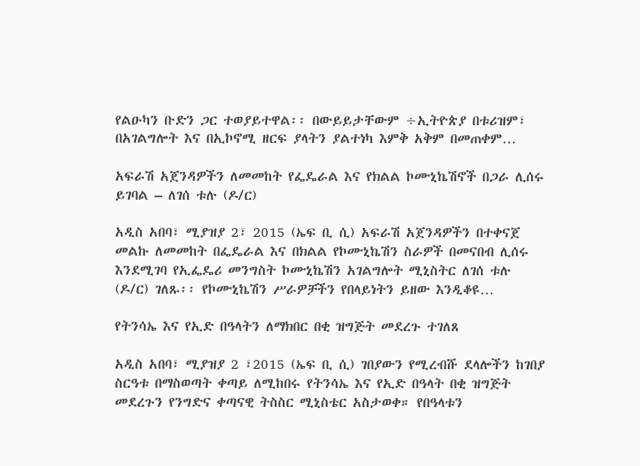የልዑካን ቡድን ጋር ተወያይተዋል፡፡ በውይይታቸውም ÷ኢትዮጵያ በቱሪዝም፣ በአገልግሎት እና በኢኮኖሚ ዘርፍ ያላትን ያልተነካ እምቅ አቅም በመጠቀም…

አፍራሽ አጀንዳዎችን ለመመከት የፌዴራል እና የክልል ኮሙኒኬሽኖች በጋራ ሊሰሩ ይገባል – ለገሰ ቱሉ (ዶ/ር)

አዲስ አበባ፣ ሚያዝያ 2፣ 2015 (ኤፍ ቢ ሲ) አፍራሽ አጀንዳዎችን በተቀናጀ መልኩ ለመመከት በፌዴራል እና በክልል የኮሙኒኬሽን ስራዎች በመናበብ ሊሰሩ እንደሚገባ የኢፌዴሪ መንግስት ኮሙኒኬሽን አገልግሎት ሚኒስትር ለገሰ ቱሉ (ዶ/ር) ገለጹ፡፡ የኮሙኒኬሽን ሥራዎቻችን የበላይነትን ይዘው እንዲቆዩ…

የትንሳኤ እና የኢድ በዓላትን ለማክበር በቂ ዝግጅት መደረጉ ተገለጸ

አዲስ አበባ፣ ሚያዝያ 2 ፣2015 (ኤፍ ቢ ሲ) ገበያውን የሚረብሹ ደላሎችን ከገበያ ስርዓቱ በማስወጣት ቀጣይ ለሚከበሩ የትንሳኤ እና የኢድ በዓላት በቂ ዝግጅት መደረጉን የንግድና ቀጣናዊ ትስስር ሚኒስቴር አስታወቀ። የበዓላቱን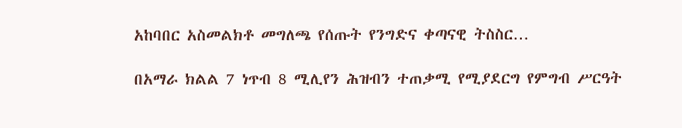አከባበር አስመልክቶ መግለጫ የሰጡት የንግድና ቀጣናዊ ትስስር…

በአማራ ክልል 7 ነጥብ 8 ሚሊየን ሕዝብን ተጠቃሚ የሚያደርግ የምግብ ሥርዓት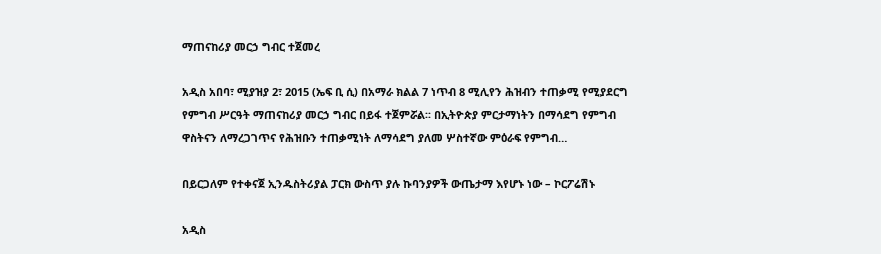ማጠናከሪያ መርኃ ግብር ተጀመረ

አዲስ አበባ፣ ሚያዝያ 2፣ 2015 (ኤፍ ቢ ሲ) በአማራ ክልል 7 ነጥብ 8 ሚሊየን ሕዝብን ተጠቃሚ የሚያደርግ የምግብ ሥርዓት ማጠናከሪያ መርኃ ግብር በይፋ ተጀምሯል፡፡ በኢትዮጵያ ምርታማነትን በማሳደግ የምግብ ዋስትናን ለማረጋገጥና የሕዝቡን ተጠቃሚነት ለማሳደግ ያለመ ሦስተኛው ምዕራፍ የምግብ…

በይርጋለም የተቀናጀ ኢንዱስትሪያል ፓርክ ውስጥ ያሉ ኩባንያዎች ውጤታማ እየሆኑ ነው – ኮርፖሬሽኑ

አዲስ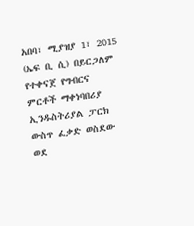አበባ፣ ሚያዝያ 1፣ 2015 (ኤፍ ቢ ሲ) በይርጋለም የተቀናጀ የግብርና ምርቶች ማቀነባበሪያ ኢንዱስትሪያል ፓርክ ውስጥ ፈቃድ ወስደው ወደ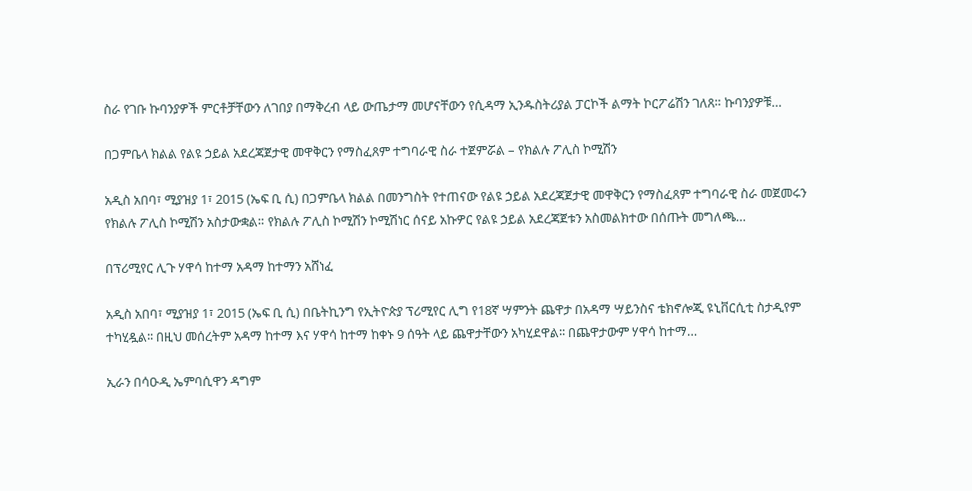ስራ የገቡ ኩባንያዎች ምርቶቻቸውን ለገበያ በማቅረብ ላይ ውጤታማ መሆናቸውን የሲዳማ ኢንዱስትሪያል ፓርኮች ልማት ኮርፖሬሽን ገለጸ። ኩባንያዎቹ…

በጋምቤላ ክልል የልዩ ኃይል አደረጃጀታዊ መዋቅርን የማስፈጸም ተግባራዊ ስራ ተጀምሯል – የክልሉ ፖሊስ ኮሚሽን

አዲስ አበባ፣ ሚያዝያ 1፣ 2015 (ኤፍ ቢ ሲ) በጋምቤላ ክልል በመንግስት የተጠናው የልዩ ኃይል አደረጃጀታዊ መዋቅርን የማስፈጸም ተግባራዊ ስራ መጀመሩን የክልሉ ፖሊስ ኮሚሽን አስታውቋል። የክልሉ ፖሊስ ኮሚሽን ኮሚሽነር ሰናይ አኩዎር የልዩ ኃይል አደረጃጀቱን አስመልክተው በሰጡት መግለጫ…

በፕሪሚየር ሊጉ ሃዋሳ ከተማ አዳማ ከተማን አሸነፈ

አዲስ አበባ፣ ሚያዝያ 1፣ 2015 (ኤፍ ቢ ሲ) በቤትኪንግ የኢትዮጵያ ፕሪሚየር ሊግ የ18ኛ ሣምንት ጨዋታ በአዳማ ሣይንስና ቴክኖሎጂ ዩኒቨርሲቲ ስታዲየም ተካሂዷል፡፡ በዚህ መሰረትም አዳማ ከተማ እና ሃዋሳ ከተማ ከቀኑ 9 ሰዓት ላይ ጨዋታቸውን አካሂደዋል፡፡ በጨዋታውም ሃዋሳ ከተማ…

ኢራን በሳዑዲ ኤምባሲዋን ዳግም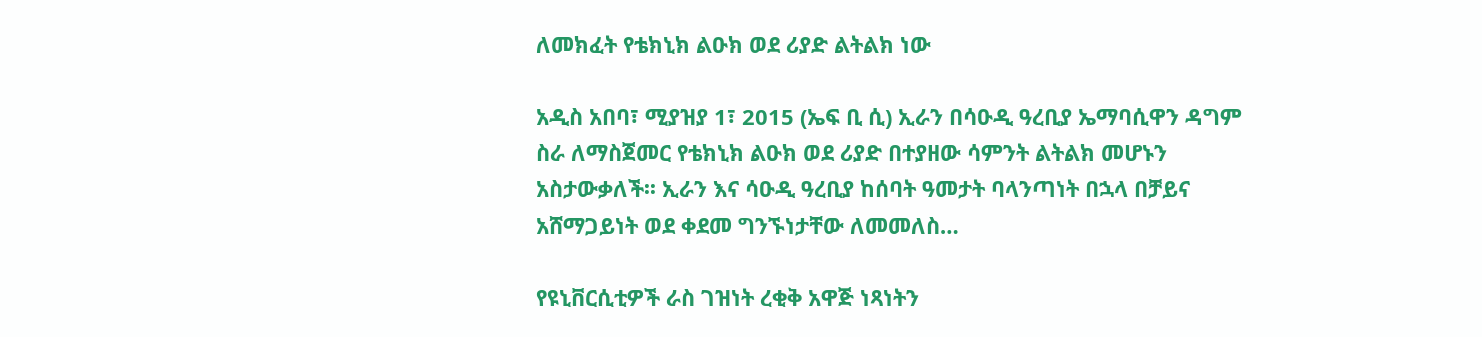ለመክፈት የቴክኒክ ልዑክ ወደ ሪያድ ልትልክ ነው

አዲስ አበባ፣ ሚያዝያ 1፣ 2015 (ኤፍ ቢ ሲ) ኢራን በሳዑዲ ዓረቢያ ኤማባሲዋን ዳግም ስራ ለማስጀመር የቴክኒክ ልዑክ ወደ ሪያድ በተያዘው ሳምንት ልትልክ መሆኑን አስታውቃለች፡፡ ኢራን እና ሳዑዲ ዓረቢያ ከሰባት ዓመታት ባላንጣነት በኋላ በቻይና አሸማጋይነት ወደ ቀደመ ግንኙነታቸው ለመመለስ…

የዩኒቨርሲቲዎች ራስ ገዝነት ረቂቅ አዋጅ ነጻነትን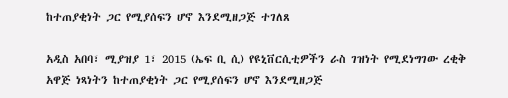ከተጠያቂነት ጋር የሚያሰፍን ሆኖ እንደሚዘጋጅ ተገለጸ

አዲስ አበባ፣ ሚያዝያ 1፣ 2015 (ኤፍ ቢ ሲ) የዩኒቨርሲቲዎችን ራስ ገዝነት የሚደነግገው ረቂቅ አዋጅ ነጻነትን ከተጠያቂነት ጋር የሚያሰፍን ሆኖ እንደሚዘጋጅ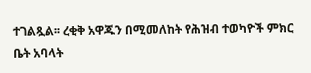ተገልጿል፡፡ ረቂቅ አዋጁን በሚመለከት የሕዝብ ተወካዮች ምክር ቤት አባላት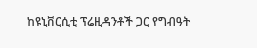ከዩኒቨርሲቲ ፕሬዚዳንቶች ጋር የግብዓት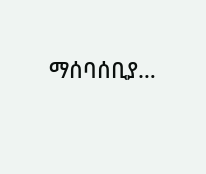ማሰባሰቢያ…